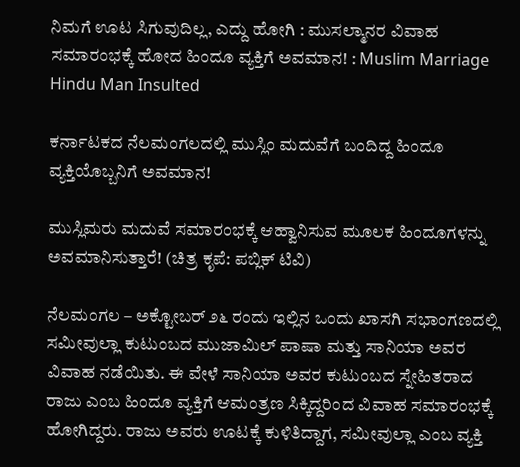ನಿಮಗೆ ಊಟ ಸಿಗುವುದಿಲ್ಲ, ಎದ್ದು ಹೋಗಿ : ಮುಸಲ್ಮಾನರ ವಿವಾಹ ಸಮಾರಂಭಕ್ಕೆ ಹೋದ ಹಿಂದೂ ವ್ಯಕ್ತಿಗೆ ಅವಮಾನ! : Muslim Marriage Hindu Man Insulted

ಕರ್ನಾಟಕದ ನೆಲಮಂಗಲದಲ್ಲಿ ಮುಸ್ಲಿಂ ಮದುವೆಗೆ ಬಂದಿದ್ದ ಹಿಂದೂ ವ್ಯಕ್ತಿಯೊಬ್ಬನಿಗೆ ಅವಮಾನ!

ಮುಸ್ಲಿಮರು ಮದುವೆ ಸಮಾರಂಭಕ್ಕೆ ಆಹ್ವಾನಿಸುವ ಮೂಲಕ ಹಿಂದೂಗಳನ್ನು ಅವಮಾನಿಸುತ್ತಾರೆ! (ಚಿತ್ರ ಕೃಪೆ: ಪಬ್ಲಿಕ್ ಟಿವಿ)

ನೆಲಮಂಗಲ – ಅಕ್ಟೋಬರ್ ೨೬ ರಂದು ಇಲ್ಲಿನ ಒಂದು ಖಾಸಗಿ ಸಭಾಂಗಣದಲ್ಲಿ ಸಮೀವುಲ್ಲಾ ಕುಟುಂಬದ ಮುಜಾಮಿಲ್ ಪಾಷಾ ಮತ್ತು ಸಾನಿಯಾ ಅವರ ವಿವಾಹ ನಡೆಯಿತು. ಈ ವೇಳೆ ಸಾನಿಯಾ ಅವರ ಕುಟುಂಬದ ಸ್ನೇಹಿತರಾದ ರಾಜು ಎಂಬ ಹಿಂದೂ ವ್ಯಕ್ತಿಗೆ ಆಮಂತ್ರಣ ಸಿಕ್ಕಿದ್ದರಿಂದ ವಿವಾಹ ಸಮಾರಂಭಕ್ಕೆ ಹೋಗಿದ್ದರು. ರಾಜು ಅವರು ಊಟಕ್ಕೆ ಕುಳಿತಿದ್ದಾಗ, ಸಮೀವುಲ್ಲಾ ಎಂಬ ವ್ಯಕ್ತಿ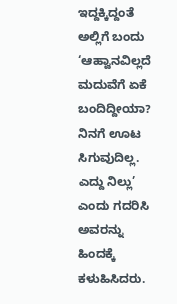ಇದ್ದಕ್ಕಿದ್ದಂತೆ ಅಲ್ಲಿಗೆ ಬಂದು ‘ಆಹ್ವಾನವಿಲ್ಲದೆ ಮದುವೆಗೆ ಏಕೆ ಬಂದಿದ್ದೀಯಾ? ನಿನಗೆ ಊಟ ಸಿಗುವುದಿಲ್ಲ. ಎದ್ದು ನಿಲ್ಲು’ ಎಂದು ಗದರಿಸಿ ಅವರನ್ನು ಹಿಂದಕ್ಕೆ ಕಳುಹಿಸಿದರು.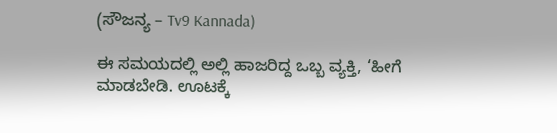(ಸೌಜನ್ಯ – Tv9 Kannada)

ಈ ಸಮಯದಲ್ಲಿ ಅಲ್ಲಿ ಹಾಜರಿದ್ದ ಒಬ್ಬ ವ್ಯಕ್ತಿ, ‘ಹೀಗೆ ಮಾಡಬೇಡಿ. ಊಟಕ್ಕೆ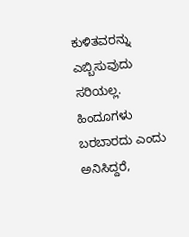ಕುಳಿತವರನ್ನು ಎಬ್ಬಿಸುವುದು ಸರಿಯಲ್ಲ. ಹಿಂದೂಗಳು ಬರಬಾರದು ಎಂದು ಅನಿಸಿದ್ದರೆ,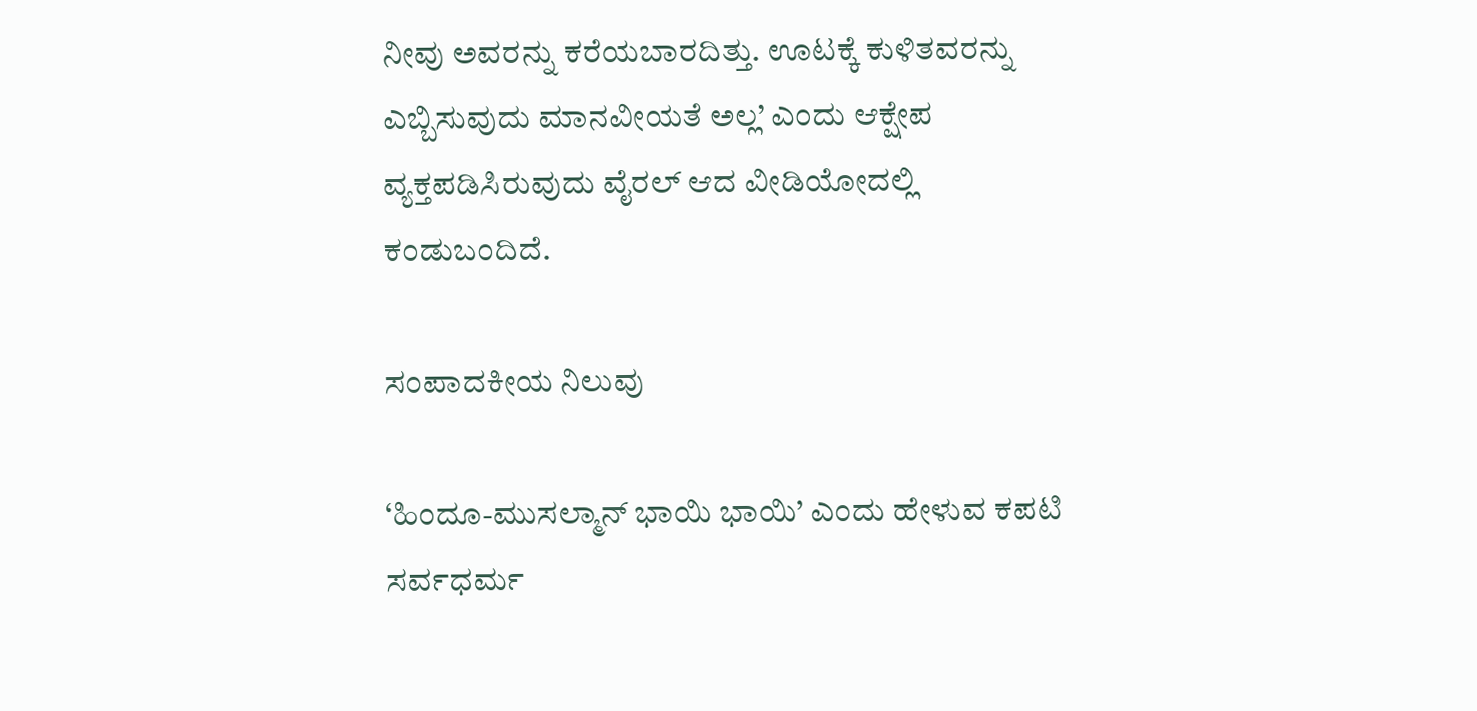ನೀವು ಅವರನ್ನು ಕರೆಯಬಾರದಿತ್ತು. ಊಟಕ್ಕೆ ಕುಳಿತವರನ್ನು ಎಬ್ಬಿಸುವುದು ಮಾನವೀಯತೆ ಅಲ್ಲ’ ಎಂದು ಆಕ್ಷೇಪ ವ್ಯಕ್ತಪಡಿಸಿರುವುದು ವೈರಲ್ ಆದ ವೀಡಿಯೋದಲ್ಲಿ ಕಂಡುಬಂದಿದೆ.

ಸಂಪಾದಕೀಯ ನಿಲುವು

‘ಹಿಂದೂ-ಮುಸಲ್ಮಾನ್ ಭಾಯಿ ಭಾಯಿ’ ಎಂದು ಹೇಳುವ ಕಪಟಿ ಸರ್ವಧರ್ಮ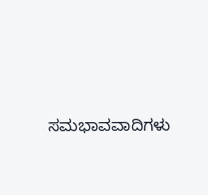ಸಮಭಾವವಾದಿಗಳು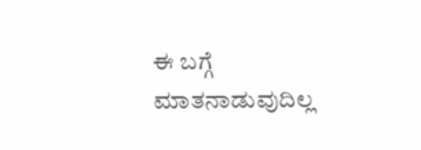ಈ ಬಗ್ಗೆ ಮಾತನಾಡುವುದಿಲ್ಲ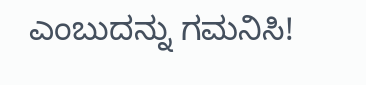ಎಂಬುದನ್ನು ಗಮನಿಸಿ!